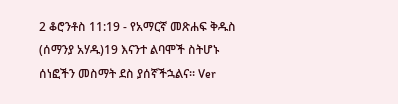2 ቆሮንቶስ 11:19 - የአማርኛ መጽሐፍ ቅዱስ (ሰማንያ አሃዱ)19 እናንተ ልባሞች ስትሆኑ ሰነፎችን መስማት ደስ ያሰኛችኋልና። Ver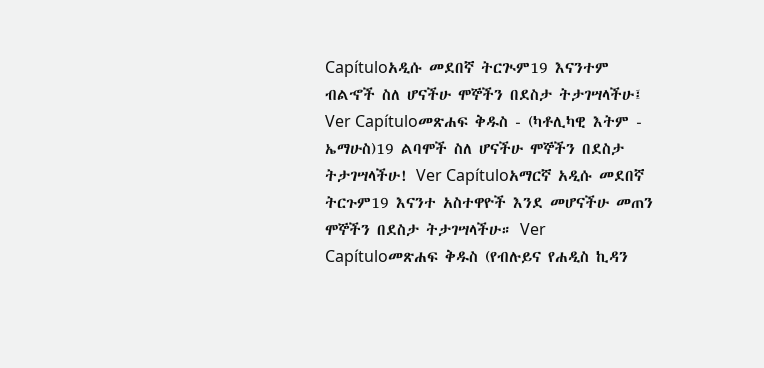Capítuloአዲሱ መደበኛ ትርጒም19 እናንተም ብልኆች ስለ ሆናችሁ ሞኞችን በደስታ ትታገሣላችሁ፤ Ver Capítuloመጽሐፍ ቅዱስ - (ካቶሊካዊ እትም - ኤማሁስ)19 ልባሞች ስለ ሆናችሁ ሞኞችን በደስታ ትታገሣላችሁ! Ver Capítuloአማርኛ አዲሱ መደበኛ ትርጉም19 እናንተ አስተዋዮች እንደ መሆናችሁ መጠን ሞኞችን በደስታ ትታገሣላችሁ። Ver Capítuloመጽሐፍ ቅዱስ (የብሉይና የሐዲስ ኪዳን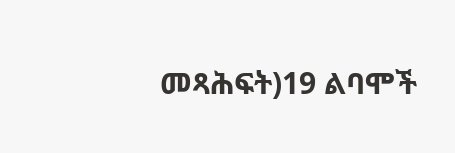መጻሕፍት)19 ልባሞች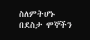ስለምትሆኑ በደስታ ሞኞችን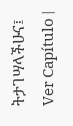ትታገሣላችሁና፤ Ver Capítulo |